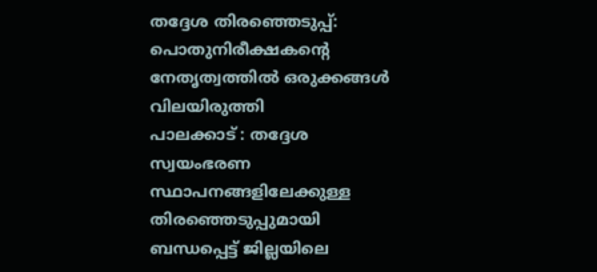തദ്ദേശ തിരഞ്ഞെടുപ്പ്: പൊതുനിരീക്ഷകന്റെ നേതൃത്വത്തിൽ ഒരുക്കങ്ങൾ വിലയിരുത്തി
പാലക്കാട് : തദ്ദേശ സ്വയംഭരണ സ്ഥാപനങ്ങളിലേക്കുള്ള തിരഞ്ഞെടുപ്പുമായി ബന്ധപ്പെട്ട് ജില്ലയിലെ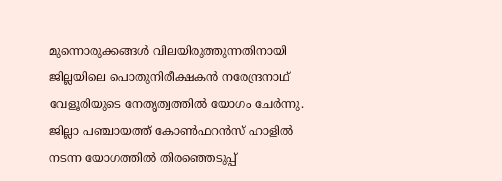മുന്നൊരുക്കങ്ങൾ വിലയിരുത്തുന്നതിനായി ജില്ലയിലെ പൊതുനിരീക്ഷകൻ നരേന്ദ്രനാഥ് വേളൂരിയുടെ നേതൃത്വത്തിൽ യോഗം ചേർന്നു. ജില്ലാ പഞ്ചായത്ത് കോൺഫറൻസ് ഹാളിൽ നടന്ന യോഗത്തിൽ തിരഞ്ഞെടുപ്പ്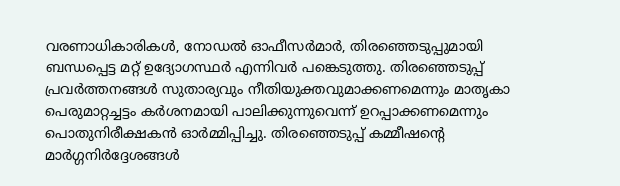വരണാധികാരികൾ, നോഡൽ ഓഫീസർമാർ, തിരഞ്ഞെടുപ്പുമായി ബന്ധപ്പെട്ട മറ്റ് ഉദ്യോഗസ്ഥർ എന്നിവർ പങ്കെടുത്തു. തിരഞ്ഞെടുപ്പ് പ്രവർത്തനങ്ങൾ സുതാര്യവും നീതിയുക്തവുമാക്കണമെന്നും മാതൃകാ പെരുമാറ്റച്ചട്ടം കർശനമായി പാലിക്കുന്നുവെന്ന് ഉറപ്പാക്കണമെന്നും പൊതുനിരീക്ഷകൻ ഓർമ്മിപ്പിച്ചു. തിരഞ്ഞെടുപ്പ് കമ്മീഷന്റെ മാർഗ്ഗനിർദ്ദേശങ്ങൾ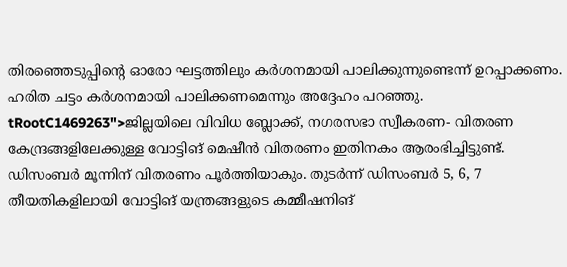തിരഞ്ഞെടുപ്പിന്റെ ഓരോ ഘട്ടത്തിലും കർശനമായി പാലിക്കുന്നുണ്ടെന്ന് ഉറപ്പാക്കണം. ഹരിത ചട്ടം കർശനമായി പാലിക്കണമെന്നും അദ്ദേഹം പറഞ്ഞു.
tRootC1469263">ജില്ലയിലെ വിവിധ ബ്ലോക്ക്, നഗരസഭാ സ്വീകരണ- വിതരണ കേന്ദ്രങ്ങളിലേക്കുള്ള വോട്ടിങ് മെഷീൻ വിതരണം ഇതിനകം ആരംഭിച്ചിട്ടുണ്ട്. ഡിസംബർ മൂന്നിന് വിതരണം പൂർത്തിയാകും. തുടർന്ന് ഡിസംബർ 5, 6, 7 തീയതികളിലായി വോട്ടിങ് യന്ത്രങ്ങളുടെ കമ്മീഷനിങ്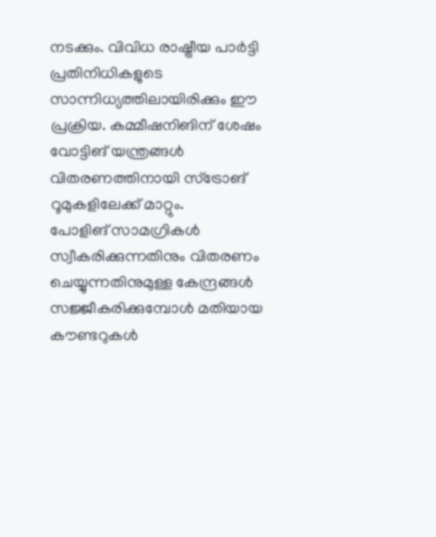നടക്കും. വിവിധ രാഷ്ട്രീയ പാർട്ടി പ്രതിനിധികളുടെ സാന്നിധ്യത്തിലായിരിക്കും ഈ പ്രക്രിയ. കമ്മീഷനിങിന് ശേഷം വോട്ടിങ് യന്ത്രങ്ങൾ വിതരണത്തിനായി സ്ട്രോങ് റൂമുകളിലേക്ക് മാറ്റും.
പോളിങ് സാമഗ്രികൾ സ്വീകരിക്കുന്നതിനും വിതരണം ചെയ്യുന്നതിനുമുള്ള കേന്ദ്രങ്ങൾ സജ്ജീകരിക്കുമ്പോൾ മതിയായ കൗണ്ടറുകൾ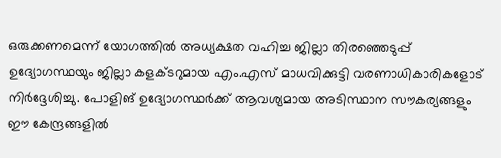ഒരുക്കണമെന്ന് യോഗത്തിൽ അധ്യക്ഷത വഹിച്ച ജില്ലാ തിരഞ്ഞെടുപ്പ് ഉദ്യോഗസ്ഥയും ജില്ലാ കളക്ടറുമായ എം.എസ് മാധവിക്കുട്ടി വരണാധികാരികളോട് നിർദ്ദേശിച്ചു. പോളിങ് ഉദ്യോഗസ്ഥർക്ക് ആവശ്യമായ അടിസ്ഥാന സൗകര്യങ്ങളും ഈ കേന്ദ്രങ്ങളിൽ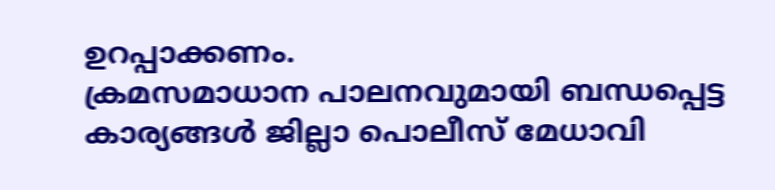ഉറപ്പാക്കണം.
ക്രമസമാധാന പാലനവുമായി ബന്ധപ്പെട്ട കാര്യങ്ങൾ ജില്ലാ പൊലീസ് മേധാവി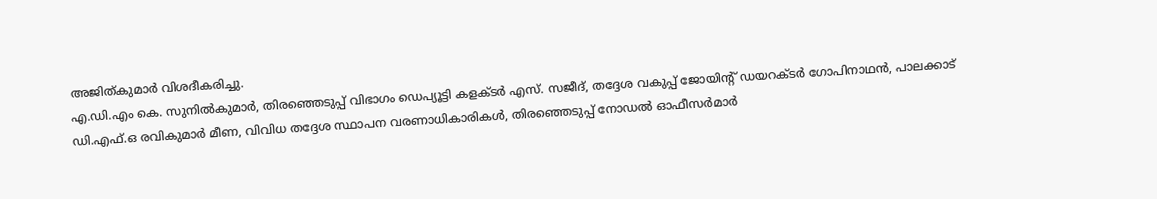അജിത്കുമാർ വിശദീകരിച്ചു.
എ.ഡി.എം കെ. സുനിൽകുമാർ, തിരഞ്ഞെടുപ്പ് വിഭാഗം ഡെപ്യൂട്ടി കളക്ടർ എസ്. സജീദ്, തദ്ദേശ വകുപ്പ് ജോയിന്റ് ഡയറക്ടർ ഗോപിനാഥൻ, പാലക്കാട് ഡി.എഫ്.ഒ രവികുമാർ മീണ, വിവിധ തദ്ദേശ സ്ഥാപന വരണാധികാരികൾ, തിരഞ്ഞെടുപ്പ് നോഡൽ ഓഫീസർമാർ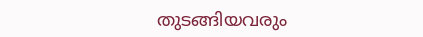തുടങ്ങിയവരും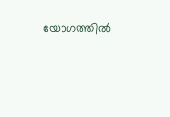യോഗത്തിൽ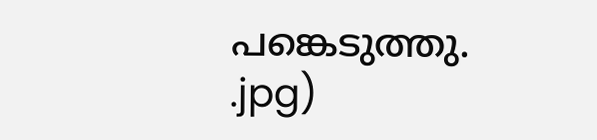പങ്കെടുത്തു.
.jpg)